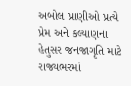અબોલ પ્રાણીઓ પ્રત્યે પ્રેમ અને કલ્યાણના હેતુસર જનજાગૃતિ માટે રાજ્યભરમાં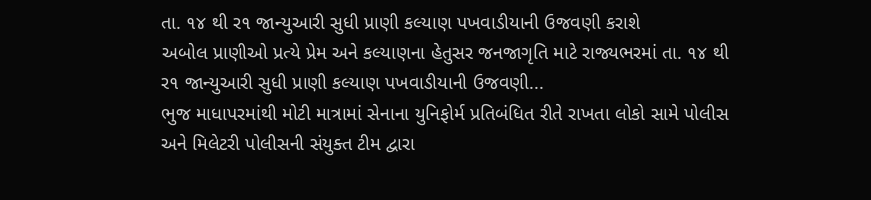તા. ૧૪ થી ર૧ જાન્યુઆરી સુધી પ્રાણી કલ્યાણ પખવાડીયાની ઉજવણી કરાશે
અબોલ પ્રાણીઓ પ્રત્યે પ્રેમ અને કલ્યાણના હેતુસર જનજાગૃતિ માટે રાજ્યભરમાં તા. ૧૪ થી ર૧ જાન્યુઆરી સુધી પ્રાણી કલ્યાણ પખવાડીયાની ઉજવણી...
ભુજ માધાપરમાંથી મોટી માત્રામાં સેનાના યુનિફોર્મ પ્રતિબંધિત રીતે રાખતા લોકો સામે પોલીસ અને મિલેટરી પોલીસની સંયુક્ત ટીમ દ્વારા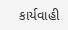કાર્યવાહી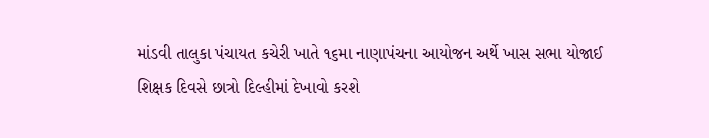માંડવી તાલુકા પંચાયત કચેરી ખાતે ૧૬મા નાણાપંચના આયોજન અર્થે ખાસ સભા યોજાઈ
શિક્ષક દિવસે છાત્રો દિલ્હીમાં દેખાવો કરશે